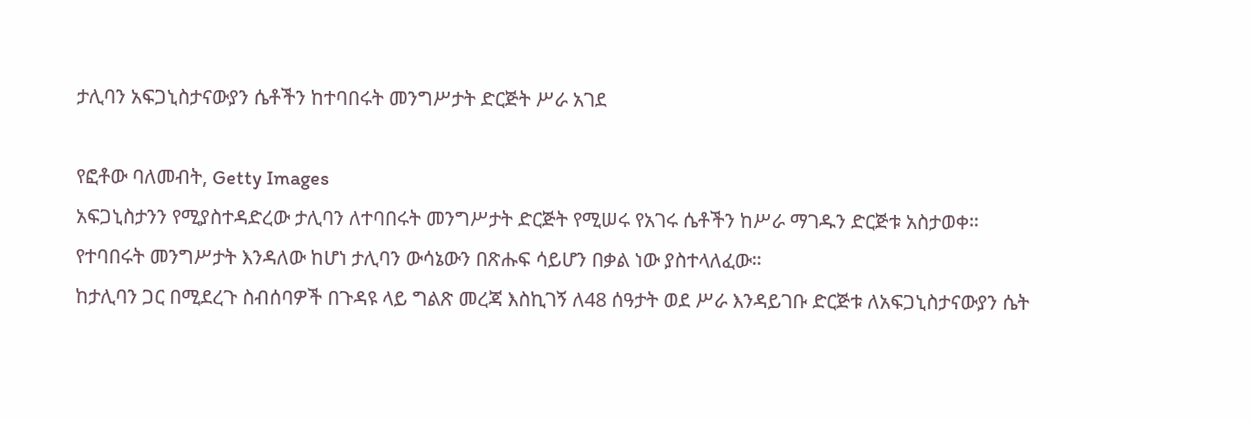ታሊባን አፍጋኒስታናውያን ሴቶችን ከተባበሩት መንግሥታት ድርጅት ሥራ አገደ

የፎቶው ባለመብት, Getty Images
አፍጋኒስታንን የሚያስተዳድረው ታሊባን ለተባበሩት መንግሥታት ድርጅት የሚሠሩ የአገሩ ሴቶችን ከሥራ ማገዱን ድርጅቱ አስታወቀ።
የተባበሩት መንግሥታት እንዳለው ከሆነ ታሊባን ውሳኔውን በጽሑፍ ሳይሆን በቃል ነው ያስተላለፈው።
ከታሊባን ጋር በሚደረጉ ስብሰባዎች በጉዳዩ ላይ ግልጽ መረጃ እስኪገኝ ለ48 ሰዓታት ወደ ሥራ እንዳይገቡ ድርጅቱ ለአፍጋኒስታናውያን ሴት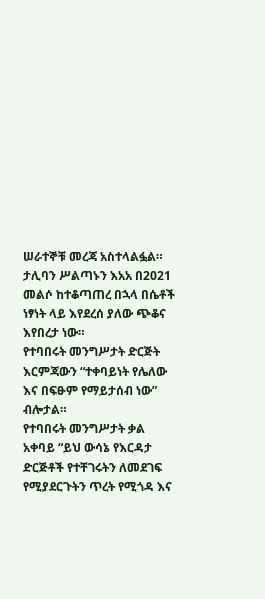ሠራተኞቹ መረጃ አስተላልፏል።
ታሊባን ሥልጣኑን እአአ በ2021 መልሶ ከተቆጣጠረ በኋላ በሴቶች ነፃነት ላይ እየደረሰ ያለው ጭቆና እየበረታ ነው።
የተባበሩት መንግሥታት ድርጅት እርምጃውን “ተቀባይነት የሌለው እና በፍፁም የማይታሰብ ነው” ብሎታል።
የተባበሩት መንግሥታት ቃል አቀባይ “ይህ ውሳኔ የእርዳታ ድርጅቶች የተቸገሩትን ለመደገፍ የሚያደርጉትን ጥረት የሚጎዳ እና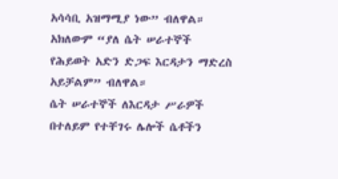አሳሳቢ አዝማሚያ ነው” ብለዋል። አክለውም “ያለ ሴት ሠራተኞች የሕይወት አድን ድጋፍ እርዳታን ማድረስ አይቻልም” ብለዋል።
ሴት ሠራተኞች ለእርዳታ ሥራዎች በተለይም የተቸገሩ ሌሎች ሴቶችን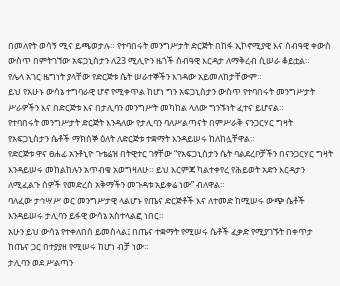በመለየት ወሳኝ ሚና ይጫወታሉ። የተባበሩት መንግሥታት ድርጅት በከፋ ኢኮኖሚያዊ እና ሰብዓዊ ቀውስ ውስጥ በምትገኘው አፍጋኒስታን ለ23 ሚሊዮን ዜጎች ሰብዓዊ እርዳታ ለማቅረብ ሲሠራ ቆይቷል።
የሌላ አገር ዜግነት ያላቸው የድርጅቱ ሴት ሠራተኞችን እገዳው አይመለከታቸውም።
ይህ የአሁኑ ውሳኔ ተግባራዊ ሆኖ የሚቀጥል ከሆነ ግን አፍጋኒስታን ውስጥ የተባበሩት መንግሥታት ሥራዎችን እና በድርጅቱ እና በታሊባን መንግሥት መካከል ላለው ግንኙነት ፈተና ይሆናል።
የተባበሩት መንግሥታት ድርጅት እንዳለው የታሊባን ባለሥልጣናት በምሥራቅ ናንጋርሃር ግዛት የአፍጋኒስታን ሴቶች ማክሰኞ ዕለት ለድርጅቱ ተቋማት እንዳይሠሩ ከለከሏቸዋል።
የድርጅቱ ዋና ፀሐፊ አንቶኒዮ ጉቴሬዝ በትዊተር ገፃቸው “የአፍጋኒስታን ሴት ባልደረቦቻችን በናንጋርሃር ግዛት እንዳይሠሩ መከልከሉን አጥብቄ አወግዛለሁ። ይህ እርምጃ ካልተቀየረ የሕይወት አድን እርዳታን ለሚፈልጉ ሰዎች የመድረስ አቅማችን መጉዳቱ አይቀሬ ነው” ብለዋል።
ባለፈው ታኅሣሥ ወር መንግሥታዊ ላልሆኑ የጤና ድርጅቶች እና ለተመድ ከሚሠሩ ውጭ ሴቶች እንዳይሠሩ ታሊባን ይፋዊ ውሳኔ አስተላልፎ ነበር።
አሁን ይህ ውሳኔ የተቀለበሰ ይመስላል፤ በጤና ተቋማት የሚሠሩ ሴቶች ፈቃድ የሚያገኙት በቀጥታ ከጤና ጋር በተያያዘ የሚሠሩ ከሆነ ብቻ ነው።
ታሊባን ወደ ሥልጣን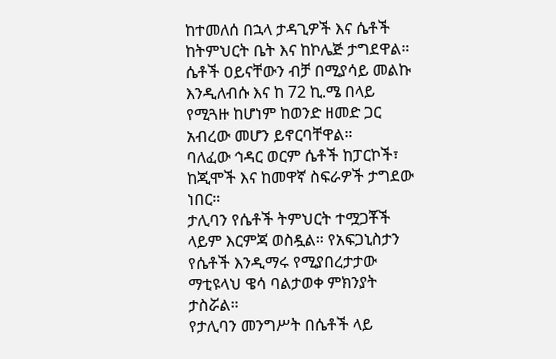ከተመለሰ በኋላ ታዳጊዎች እና ሴቶች ከትምህርት ቤት እና ከኮሌጅ ታግደዋል። ሴቶች ዐይናቸውን ብቻ በሚያሳይ መልኩ እንዲለብሱ እና ከ 72 ኪ.ሜ በላይ የሚጓዙ ከሆነም ከወንድ ዘመድ ጋር አብረው መሆን ይኖርባቸዋል።
ባለፈው ኅዳር ወርም ሴቶች ከፓርኮች፣ ከጂሞች እና ከመዋኛ ስፍራዎች ታግደው ነበር።
ታሊባን የሴቶች ትምህርት ተሟጋቾች ላይም እርምጃ ወስዷል። የአፍጋኒስታን የሴቶች እንዲማሩ የሚያበረታታው ማቲዩላህ ዌሳ ባልታወቀ ምክንያት ታስሯል።
የታሊባን መንግሥት በሴቶች ላይ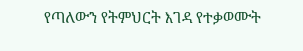የጣለውን የትምህርት እገዳ የተቃወሙት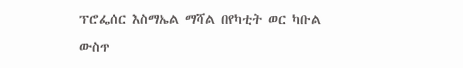ፕሮፌሰር እስማኤል ማሻል በየካቲት ወር ካቡል ውስጥ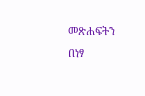መጽሐፍትን በነፃ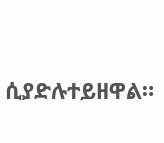ሲያድሉተይዘዋል።